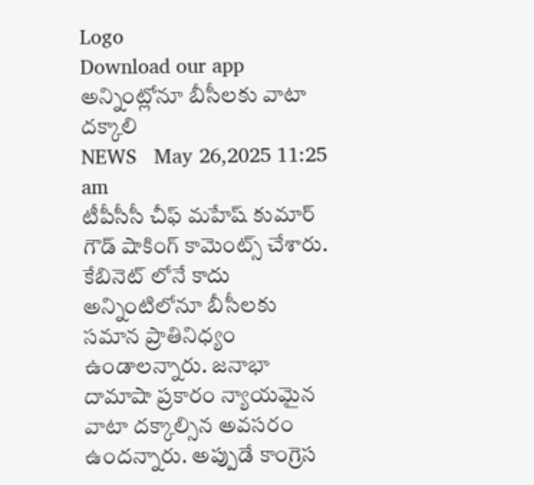Logo
Download our app
అన్నింట్లోనూ బీసీల‌కు వాటా ద‌క్కాలి
NEWS   May 26,2025 11:25 am
టీపీసీసీ చీఫ్ మ‌హేష్ కుమార్ గౌడ్ షాకింగ్ కామెంట్స్ చేశారు. కేబినెట్ లోనే కాదు అన్నింటిలోనూ బీసీల‌కు స‌మాన ప్రాతినిధ్యం ఉండాల‌న్నారు. జనాభా దామాషా ప్ర‌కారం న్యాయ‌మైన వాటా ద‌క్కాల్సిన అవ‌స‌రం ఉంద‌న్నారు. అప్పుడే కాంగ్రెస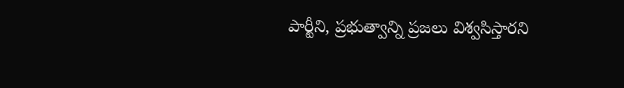పార్టీని, ప్ర‌భుత్వాన్ని ప్ర‌జ‌లు విశ్వ‌సిస్తార‌ని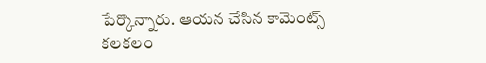పేర్కొన్నారు. ఆయ‌న చేసిన కామెంట్స్ క‌ల‌క‌లం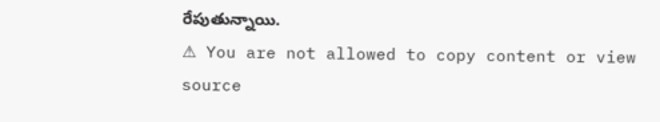రేపుతున్నాయి.
⚠ You are not allowed to copy content or view source